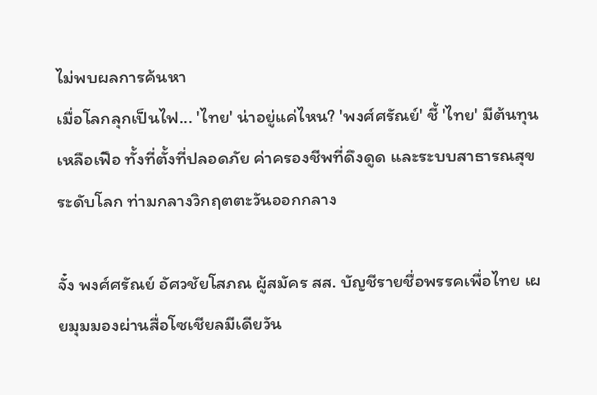ไม่พบผลการค้นหา
เมื่อโลกลุกเป็นไฟ... 'ไทย' น่าอยู่แค่ไหน? 'พงศ์ศรัณย์' ชี้ 'ไทย' มีต้นทุนเหลือเฟือ ทั้งที่ตั้งที่ปลอดภัย ค่าครองชีพที่ดึงดูด และระบบสาธารณสุขระดับโลก ท่ามกลางวิกฤตตะวันออกกลาง

จั๋ง พงศ์ศรัณย์ อัศวชัยโสภณ ผู้สมัคร สส. บัญชีรายชื่อพรรคเพื่อไทย เผยมุมมองผ่านสื่อโซเชียลมีเดียวัน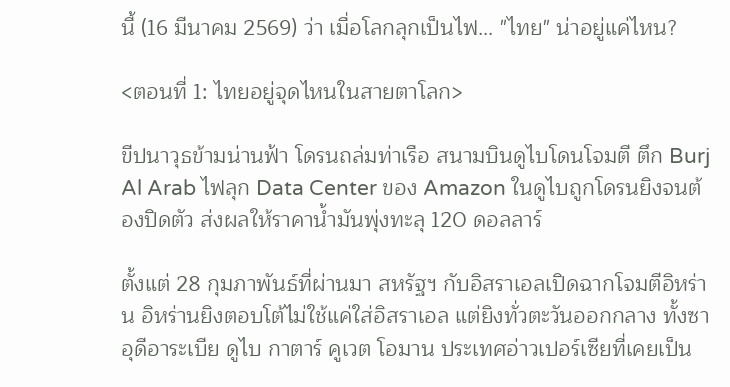นี้ (16 มีนาคม 2569) ว่า เมื่อโลกลุกเป็นไฟ... "ไทย" น่าอยู่แค่ไหน?

<ตอนที่ 1: ไทยอยู่จุดไหนในสายตาโลก>

ขีปนาวุธข้ามน่านฟ้า โดรนถล่มท่าเรือ สนามบินดูไบโดนโจมตี ตึก Burj Al Arab ไฟลุก Data Center ของ Amazon ในดูไบถูกโดรนยิงจนต้องปิดตัว ส่งผลให้ราคาน้ำมันพุ่งทะลุ 120 ดอลลาร์

ตั้งแต่ 28 กุมภาพันธ์ที่ผ่านมา สหรัฐฯ กับอิสราเอลเปิดฉากโจมตีอิหร่าน อิหร่านยิงตอบโต้ไม่ใช้แค่ใส่อิสราเอล แต่ยิงทั่วตะวันออกกลาง ทั้งซาอุดีอาระเบีย ดูไบ กาตาร์ คูเวต โอมาน ประเทศอ่าวเปอร์เซียที่เคยเป็น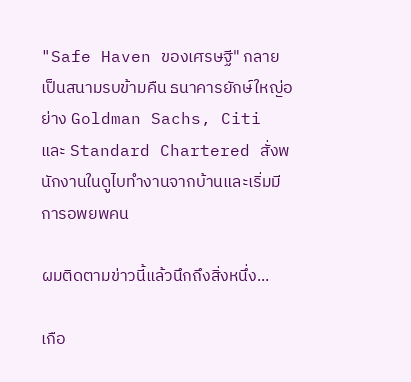"Safe Haven ของเศรษฐี" กลายเป็นสนามรบข้ามคืน ธนาคารยักษ์ใหญ่อย่าง Goldman Sachs, Citi และ Standard Chartered สั่งพนักงานในดูไบทำงานจากบ้านและเริ่มมีการอพยพคน

ผมติดตามข่าวนี้แล้วนึกถึงสิ่งหนึ่ง...

เกือ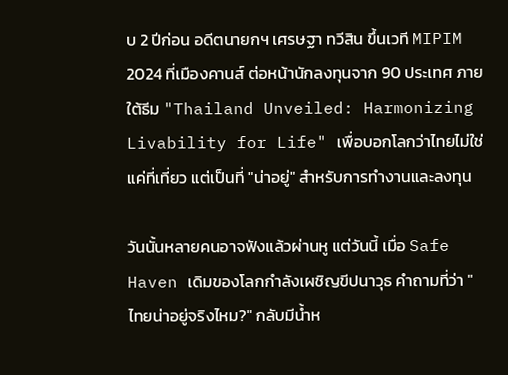บ 2 ปีก่อน อดีตนายกฯ เศรษฐา ทวีสิน ขึ้นเวที MIPIM 2024 ที่เมืองคานส์ ต่อหน้านักลงทุนจาก 90 ประเทศ ภายใต้ธีม "Thailand Unveiled: Harmonizing Livability for Life" เพื่อบอกโลกว่าไทยไม่ใช่แค่ที่เที่ยว แต่เป็นที่ "น่าอยู่" สำหรับการทำงานและลงทุน

วันนั้นหลายคนอาจฟังแล้วผ่านหู แต่วันนี้ เมื่อ Safe Haven เดิมของโลกกำลังเผชิญขีปนาวุธ คำถามที่ว่า "ไทยน่าอยู่จริงไหม?" กลับมีน้ำห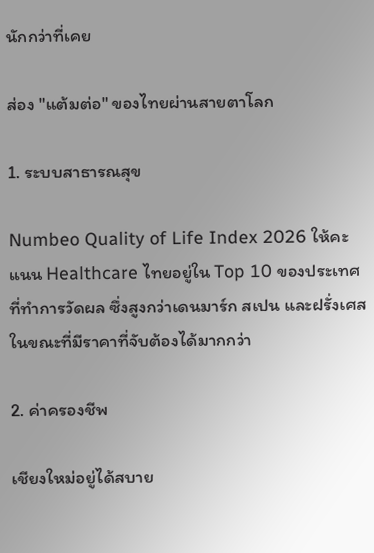นักกว่าที่เคย

ส่อง "แต้มต่อ" ของไทยผ่านสายตาโลก

1. ระบบสาธารณสุข

Numbeo Quality of Life Index 2026 ให้คะแนน Healthcare ไทยอยู่ใน Top 10 ของประเทศที่ทำการวัดผล ซึ่งสูงกว่าเดนมาร์ก สเปน และฝรั่งเศส ในขณะที่มีราคาที่จับต้องได้มากกว่า

2. ค่าครองชีพ

เชียงใหม่อยู่ได้สบาย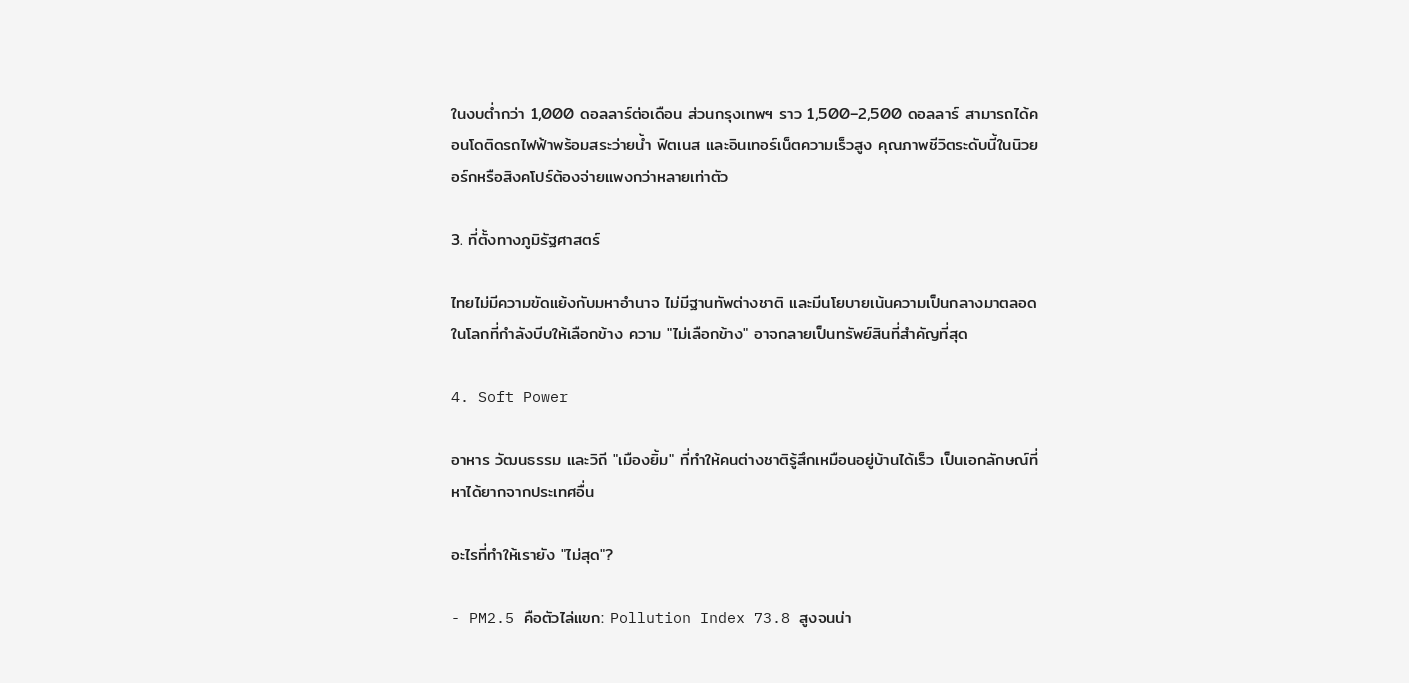ในงบต่ำกว่า 1,000 ดอลลาร์ต่อเดือน ส่วนกรุงเทพฯ ราว 1,500–2,500 ดอลลาร์ สามารถได้คอนโดติดรถไฟฟ้าพร้อมสระว่ายน้ำ ฟิตเนส และอินเทอร์เน็ตความเร็วสูง คุณภาพชีวิตระดับนี้ในนิวยอร์กหรือสิงคโปร์ต้องจ่ายแพงกว่าหลายเท่าตัว

3. ที่ตั้งทางภูมิรัฐศาสตร์

ไทยไม่มีความขัดแย้งกับมหาอำนาจ ไม่มีฐานทัพต่างชาติ และมีนโยบายเน้นความเป็นกลางมาตลอด ในโลกที่กำลังบีบให้เลือกข้าง ความ "ไม่เลือกข้าง" อาจกลายเป็นทรัพย์สินที่สำคัญที่สุด

4. Soft Power

อาหาร วัฒนธรรม และวิถี "เมืองยิ้ม" ที่ทำให้คนต่างชาติรู้สึกเหมือนอยู่บ้านได้เร็ว เป็นเอกลักษณ์ที่หาได้ยากจากประเทศอื่น

อะไรที่ทำให้เรายัง "ไม่สุด"?

- PM2.5 คือตัวไล่แขก: Pollution Index 73.8 สูงจนน่า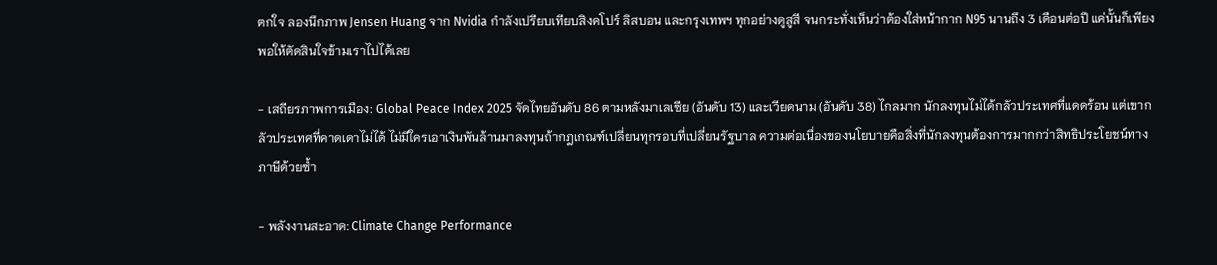ตกใจ ลองนึกภาพ Jensen Huang จาก Nvidia กำลังเปรียบเทียบสิงคโปร์ ลิสบอน และกรุงเทพฯ ทุกอย่างดูสูสี จนกระทั่งเห็นว่าต้องใส่หน้ากาก N95 นานถึง 3 เดือนต่อปี แค่นั้นก็เพียงพอให้ตัดสินใจข้ามเราไปได้เลย

- เสถียรภาพการเมือง: Global Peace Index 2025 จัดไทยอันดับ 86 ตามหลังมาเลเซีย (อันดับ 13) และเวียดนาม (อันดับ 38) ไกลมาก นักลงทุนไม่ได้กลัวประเทศที่แดดร้อน แต่เขากลัวประเทศที่คาดเดาไม่ได้ ไม่มีใครเอาเงินพันล้านมาลงทุนถ้ากฎเกณฑ์เปลี่ยนทุกรอบที่เปลี่ยนรัฐบาล ความต่อเนื่องของนโยบายคือสิ่งที่นักลงทุนต้องการมากกว่าสิทธิประโยชน์ทางภาษีด้วยซ้ำ

- พลังงานสะอาด: Climate Change Performance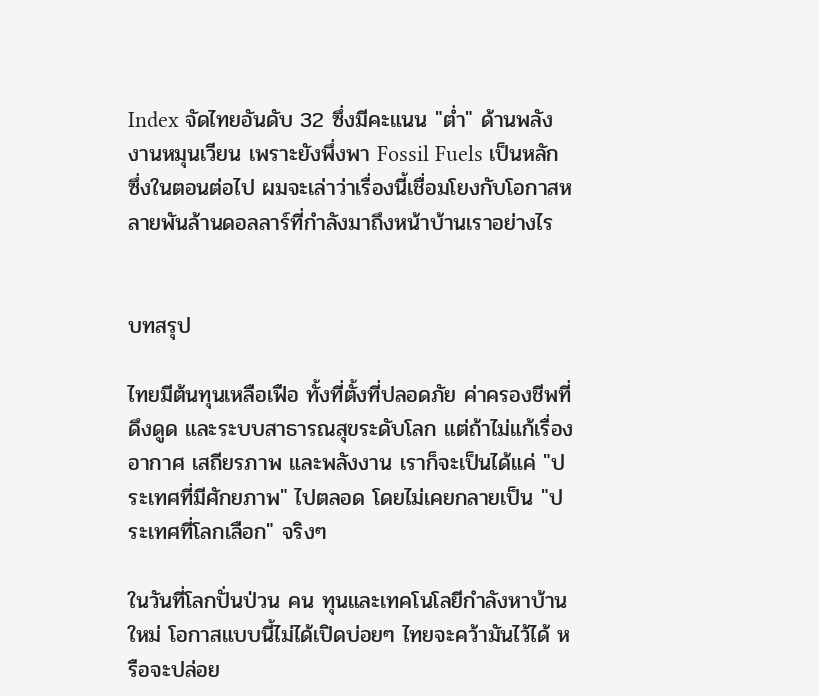Index จัดไทยอันดับ 32 ซึ่งมีคะแนน "ต่ำ" ด้านพลังงานหมุนเวียน เพราะยังพึ่งพา Fossil Fuels เป็นหลัก ซึ่งในตอนต่อไป ผมจะเล่าว่าเรื่องนี้เชื่อมโยงกับโอกาสหลายพันล้านดอลลาร์ที่กำลังมาถึงหน้าบ้านเราอย่างไร


บทสรุป

ไทยมีต้นทุนเหลือเฟือ ทั้งที่ตั้งที่ปลอดภัย ค่าครองชีพที่ดึงดูด และระบบสาธารณสุขระดับโลก แต่ถ้าไม่แก้เรื่องอากาศ เสถียรภาพ และพลังงาน เราก็จะเป็นได้แค่ "ประเทศที่มีศักยภาพ" ไปตลอด โดยไม่เคยกลายเป็น "ประเทศที่โลกเลือก" จริงๆ

ในวันที่โลกปั่นป่วน คน ทุนและเทคโนโลยีกำลังหาบ้านใหม่ โอกาสแบบนี้ไม่ได้เปิดบ่อยๆ ไทยจะคว้ามันไว้ได้ หรือจะปล่อย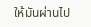ให้มันผ่านไป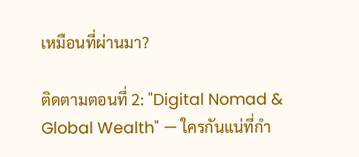เหมือนที่ผ่านมา?

ติดตามตอนที่ 2: "Digital Nomad & Global Wealth" — ใครกันแน่ที่กำ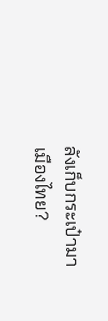ลังเก็บกระเป๋ามาเมืองไทย?